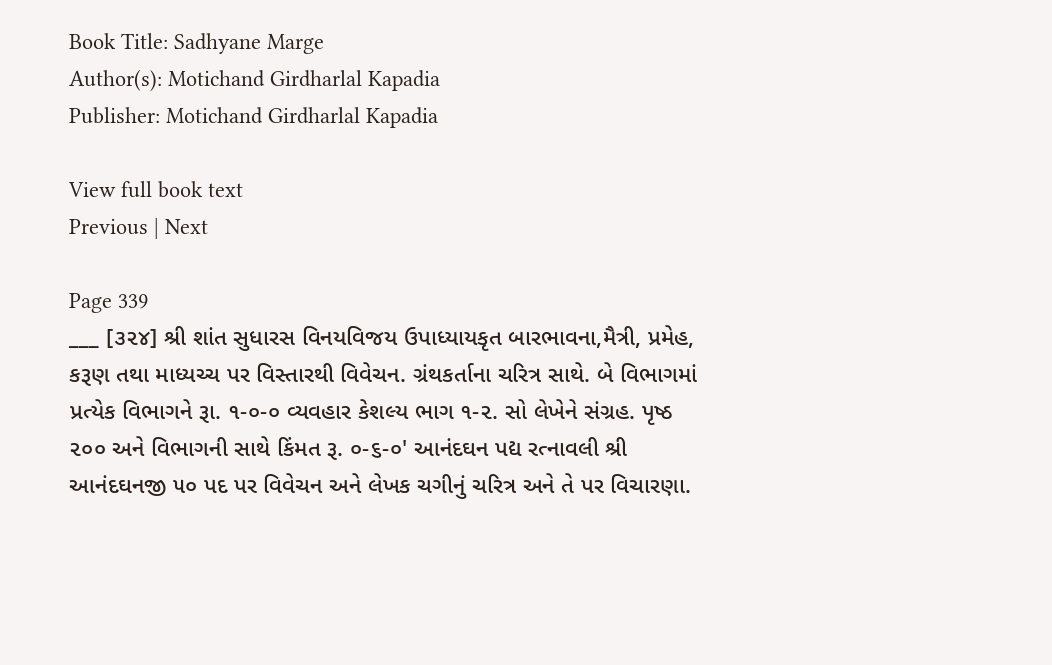Book Title: Sadhyane Marge
Author(s): Motichand Girdharlal Kapadia
Publisher: Motichand Girdharlal Kapadia

View full book text
Previous | Next

Page 339
___ [૩૨૪] શ્રી શાંત સુધારસ વિનયવિજય ઉપાધ્યાયકૃત બારભાવના,મૈત્રી, પ્રમેહ, કરૂણ તથા માધ્યચ્ચ પર વિસ્તારથી વિવેચન. ગ્રંથકર્તાના ચરિત્ર સાથે. બે વિભાગમાં પ્રત્યેક વિભાગને રૂા. ૧-૦-૦ વ્યવહાર કેશલ્ય ભાગ ૧-૨. સો લેખેને સંગ્રહ. પૃષ્ઠ ૨૦૦ અને વિભાગની સાથે કિંમત રૂ. ૦-૬-૦' આનંદઘન પદ્ય રત્નાવલી શ્રી આનંદઘનજી ૫૦ પદ પર વિવેચન અને લેખક ચગીનું ચરિત્ર અને તે પર વિચારણા.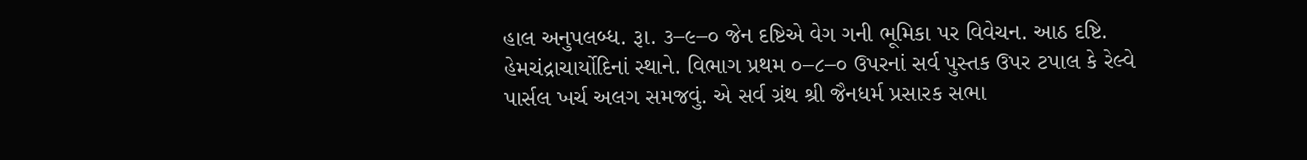હાલ અનુપલબ્ધ. રૂા. ૩–૯–૦ જેન દષ્ટિએ વેગ ગની ભૂમિકા પર વિવેચન. આઠ દષ્ટિ. હેમચંદ્રાચાર્યોદિનાં સ્થાને. વિભાગ પ્રથમ ૦–૮–૦ ઉપરનાં સર્વ પુસ્તક ઉપર ટપાલ કે રેલ્વે પાર્સલ ખર્ચ અલગ સમજવું. એ સર્વ ગ્રંથ શ્રી જૈનધર્મ પ્રસારક સભા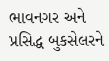ભાવનગર અને પ્રસિદ્ધ બુકસેલરને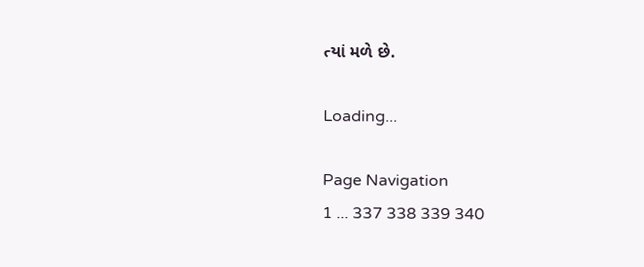ત્યાં મળે છે.

Loading...

Page Navigation
1 ... 337 338 339 340